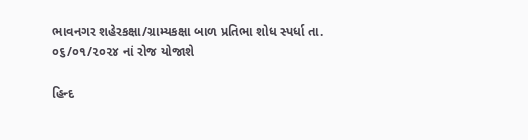ભાવનગર શહેરકક્ષા/ગ્રામ્યકક્ષા બાળ પ્રતિભા શોધ સ્પર્ધા તા. ૦૬/૦૧/૨૦૨૪ નાં રોજ યોજાશે

હિન્દ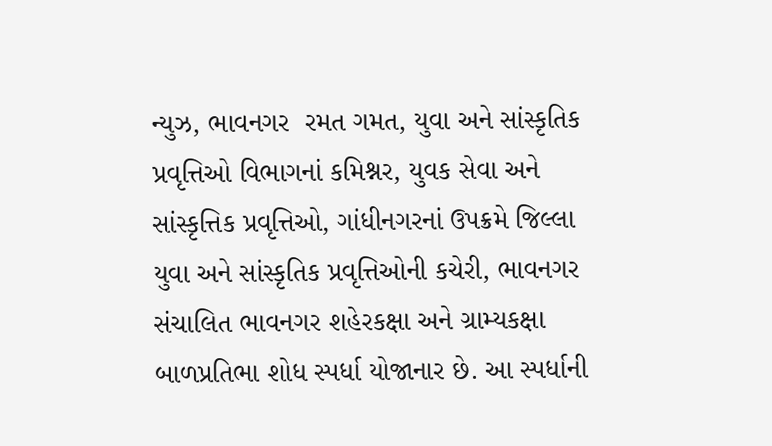ન્યુઝ, ભાવનગર  રમત ગમત, યુવા અને સાંસ્કૃતિક પ્રવૃત્તિઓ વિભાગનાં કમિશ્નર, યુવક સેવા અને સાંસ્કૃત્તિક પ્રવૃત્તિઓ, ગાંધીનગરનાં ઉપક્રમે જિલ્લા યુવા અને સાંસ્કૃતિક પ્રવૃત્તિઓની કચેરી, ભાવનગર સંચાલિત ભાવનગર શહેરકક્ષા અને ગ્રામ્યકક્ષા બાળપ્રતિભા શોધ સ્પર્ધા યોજાનાર છે. આ સ્પર્ધાની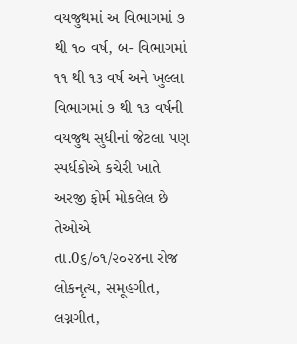વયજુથમાં અ વિભાગમાં ૭ થી ૧૦ વર્ષ, બ- વિભાગમાં ૧૧ થી ૧૩ વર્ષ અને ખુલ્લા વિભાગમાં ૭ થી ૧૩ વર્ષની વયજુથ સુધીનાં જેટલા પણ સ્પર્ધકોએ કચેરી ખાતે અરજી ફોર્મ મોકલેલ છે તેઓએ તા.0૬/૦૧/૨૦૨૪ના રોજ લોકનૃત્ય, સમૂહગીત, લગ્નગીત,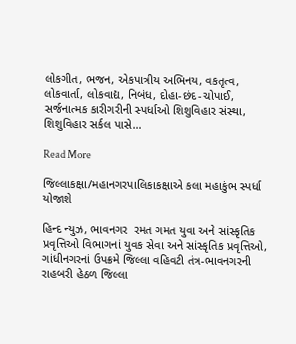લોકગીત, ભજન, એકપાત્રીય અભિનય, વકતૃત્વ, લોકવાર્તા, લોકવાદ્ય, નિબંધ, દોહા-છંદ-ચોપાઈ, સર્જનાત્મક કારીગરીની સ્પર્ધાઓ શિશુવિહાર સંસ્થા, શિશુવિહાર સર્કલ પાસે…

Read More

જિલ્લાકક્ષા/મહાનગરપાલિકાકક્ષાએ કલા મહાકુંભ સ્પર્ધા યોજાશે

હિન્દ ન્યુઝ, ભાવનગર  રમત ગમત યુવા અને સાંસ્કૃતિક પ્રવૃત્તિઓ વિભાગનાં યુવક સેવા અને સાંસ્કૃતિક પ્રવૃત્તિઓ, ગાંધીનગરનાં ઉપક્રમે જિલ્લા વહિવટી તંત્ર-ભાવનગરની રાહબરી હેઠળ જિલ્લા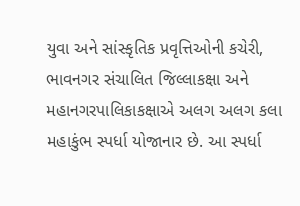યુવા અને સાંસ્કૃતિક પ્રવૃત્તિઓની કચેરી, ભાવનગર સંચાલિત જિલ્લાકક્ષા અને મહાનગરપાલિકાકક્ષાએ અલગ અલગ કલા મહાકુંભ સ્પર્ધા યોજાનાર છે. આ સ્પર્ધા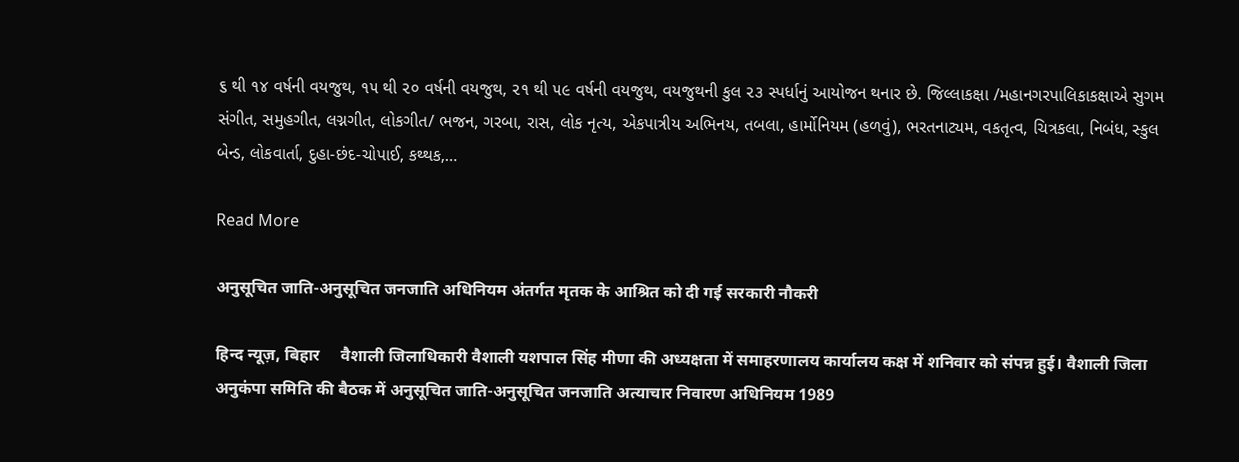૬ થી ૧૪ વર્ષની વયજુથ, ૧૫ થી ૨૦ વર્ષની વયજુથ, ૨૧ થી ૫૯ વર્ષની વયજુથ, વયજુથની કુલ ૨૩ સ્પર્ધાનું આયોજન થનાર છે. જિલ્લાકક્ષા /મહાનગરપાલિકાકક્ષાએ સુગમ સંગીત, સમુહગીત, લગ્નગીત, લોકગીત/ ભજન, ગરબા, રાસ, લોક નૃત્ય, એકપાત્રીય અભિનય, તબલા, હાર્મોનિયમ (હળવું), ભરતનાટ્યમ, વકતૃત્વ, ચિત્રકલા, નિબંધ, સ્કુલ બેન્ડ, લોકવાર્તા, દુહા-છંદ-ચોપાઈ, કથ્થક,…

Read More

अनुसूचित जाति-अनुसूचित जनजाति अधिनियम अंतर्गत मृतक के आश्रित को दी गई सरकारी नौकरी

हिन्द न्यूज़, बिहार     वैशाली जिलाधिकारी वैशाली यशपाल सिंह मीणा की अध्यक्षता में समाहरणालय कार्यालय कक्ष में शनिवार को संपन्न हुई‌। वैशाली जिला अनुकंपा समिति की बैठक में अनुसूचित जाति-अनुसूचित जनजाति अत्याचार निवारण अधिनियम 1989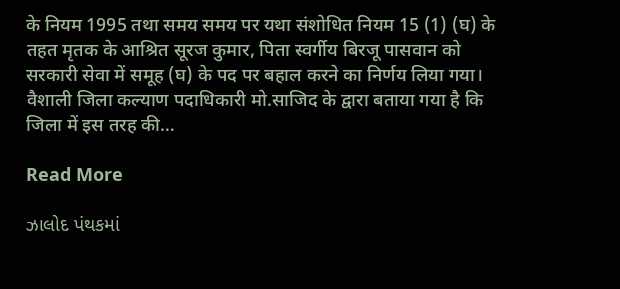के नियम 1995 तथा समय समय पर यथा संशोधित नियम 15 (1) (घ) के तहत मृतक के आश्रित सूरज कुमार, पिता स्वर्गीय बिरजू पासवान को सरकारी सेवा में समूह (घ) के पद पर बहाल करने का निर्णय लिया गया। वैशाली जिला कल्याण पदाधिकारी मो.साजिद के द्वारा बताया गया है कि जिला में इस तरह की…

Read More

ઝાલોદ પંથકમાં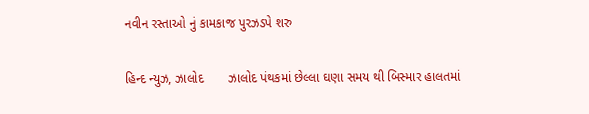નવીન રસ્તાઓ નું કામકાજ પુરઝડપે શરુ

હિન્દ ન્યુઝ, ઝાલોદ       ઝાલોદ પંથકમાં છેલ્લા ઘણા સમય થી બિસ્માર હાલતમાં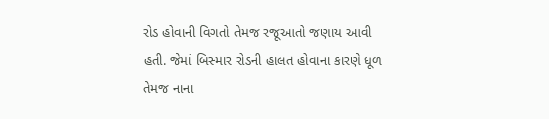રોડ હોવાની વિગતો તેમજ રજૂઆતો જણાય આવી હતી. જેમાં બિસ્માર રોડની હાલત હોવાના કારણે ધૂળ તેમજ નાના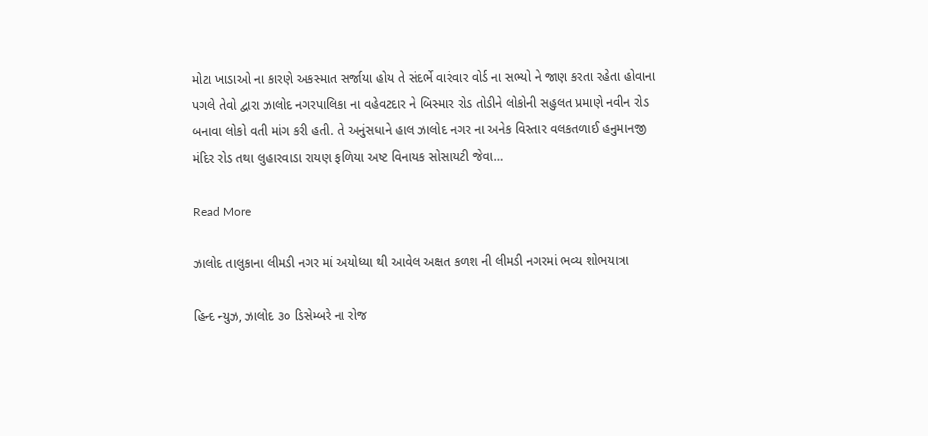મોટા ખાડાઓ ના કારણે અકસ્માત સર્જાયા હોય તે સંદર્ભે વારંવાર વોર્ડ ના સભ્યો ને જાણ કરતા રહેતા હોવાના પગલે તેવો દ્વારા ઝાલોદ નગરપાલિકા ના વહેવટદાર ને બિસ્માર રોડ તોડીને લોકોની સહુલત પ્રમાણે નવીન રોડ બનાવા લોકો વતી માંગ કરી હતી. તે અનુંસધાને હાલ ઝાલોદ નગર ના અનેક વિસ્તાર વલકતળાઈ હનુમાનજી મંદિર રોડ તથા લુહારવાડા રાયણ ફળિયા અષ્ટ વિનાયક સોસાયટી જેવા…

Read More

ઝાલોદ તાલુકાના લીમડી નગર માં અયોધ્યા થી આવેલ અક્ષત કળશ ની લીમડી નગરમાં ભવ્ય શોભયાત્રા

હિન્દ ન્યુઝ, ઝાલોદ ૩૦ ડિસેમ્બરે ના રોજ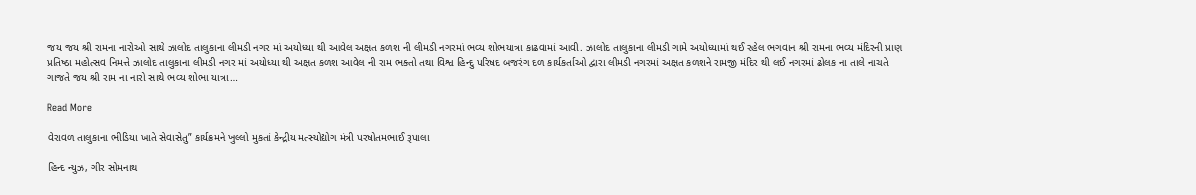જય જય શ્રી રામના નારોઓ સાથે ઝાલોદ તાલુકાના લીમડી નગર માં અયોધ્યા થી આવેલ અક્ષત કળશ ની લીમડી નગરમાં ભવ્ય શોભયાત્રા કાઢવામાં આવી. ઝાલોદ તાલુકાના લીમડી ગામે અયોધ્યામાં થઈ રહેલ ભગવાન શ્રી રામના ભવ્ય મંદિરની પ્રાણ પ્રતિષ્ઠા મહોત્સવ નિમત્તે ઝાલોદ તાલુકાના લીમડી નગર માં અયોધ્યા થી અક્ષત કળશ આવેલ ની રામ ભક્તો તથા વિશ્વ હિન્દુ પરિષદ બજરંગ દળ કાર્યકર્તાઓ દ્વારા લીમડી નગરમાં અક્ષત કળશને રામજી મંદિર થી લઈ નગરમાં ઢોલક ના તાલે નાચતે ગાજતે જય શ્રી રામ ના નારો સાથે ભવ્ય શોભા યાત્રા…

Read More

વેરાવળ તાલુકાના ભીડિયા ખાતે સેવાસેતુ” કાર્યક્રમને ખુલ્લો મુકતાં કેન્દ્રીય મત્સ્યોદ્યોગ મંત્રી પરષોતમભાઈ રૂપાલા

હિન્દ ન્યુઝ, ગીર સોમનાથ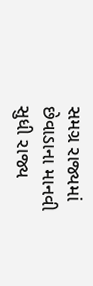સમગ્ર રાજ્યમાં છેવાડાના માનવી સુધી રાજ્ય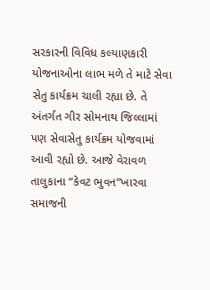સરકારની વિવિધ કલ્યાણકારી યોજનાઓના લાભ મળે તે માટે સેવા સેતુ કાર્યક્રમ ચાલી રહ્યા છે. તે અંતર્ગત ગીર સોમનાથ જિલ્લામાં પણ સેવાસેતુ કાર્યક્રમ યોજવામાં આવી રહ્યો છે. આજે વેરાવળ તાલુકાના “કેવટ ભુવન”ખારવા સમાજની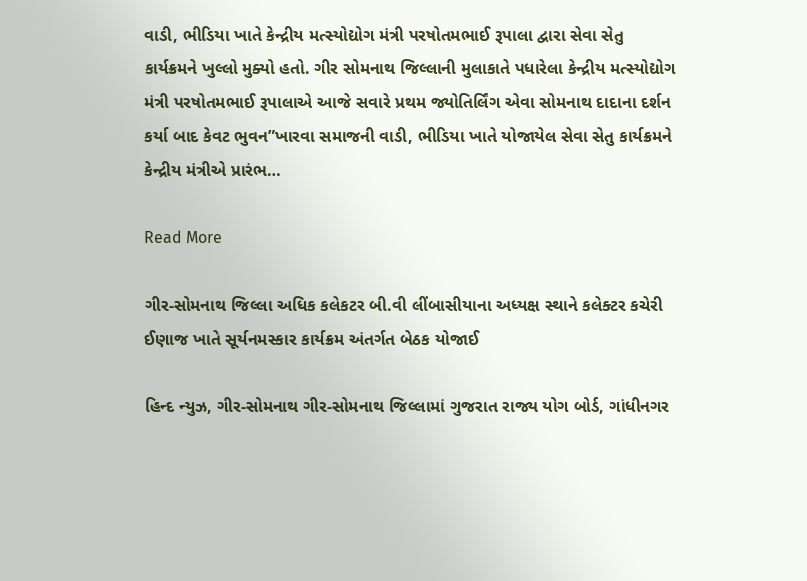વાડી, ભીડિયા ખાતે કેન્દ્રીય મત્સ્યોદ્યોગ મંત્રી પરષોતમભાઈ રૂપાલા દ્વારા સેવા સેતુ કાર્યક્રમને ખુલ્લો મુક્યો હતો. ગીર સોમનાથ જિલ્લાની મુલાકાતે પધારેલા કેન્દ્રીય મત્સ્યોદ્યોગ મંત્રી પરષોતમભાઈ રૂપાલાએ આજે સવારે પ્રથમ જ્યોતિર્લિંગ એવા સોમનાથ દાદાના દર્શન કર્યા બાદ કેવટ ભુવન”ખારવા સમાજની વાડી, ભીડિયા ખાતે યોજાયેલ સેવા સેતુ કાર્યક્રમને કેન્દ્રીય મંત્રીએ પ્રારંભ…

Read More

ગીર-સોમનાથ જિલ્લા અધિક કલેકટર બી.વી લીંબાસીયાના અધ્યક્ષ સ્થાને કલેક્ટર કચેરી ઈણાજ ખાતે સૂર્યનમસ્કાર કાર્યક્રમ અંતર્ગત બેઠક યોજાઈ

હિન્દ ન્યુઝ, ગીર-સોમનાથ ગીર-સોમનાથ જિલ્લામાં ગુજરાત રાજ્ય યોગ બોર્ડ, ગાંધીનગર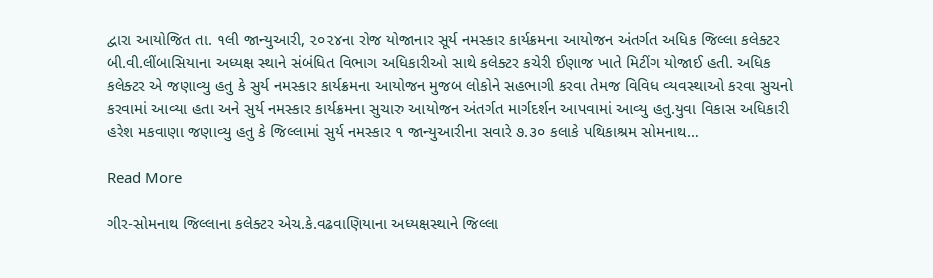દ્વારા આયોજિત તા. ૧લી જાન્યુઆરી, ૨૦૨૪ના રોજ યોજાનાર સૂર્ય નમસ્કાર કાર્યક્રમના આયોજન અંતર્ગત અધિક જિલ્લા કલેક્ટર બી.વી.લીંબાસિયાના અધ્યક્ષ સ્થાને સંબંધિત વિભાગ અધિકારીઓ સાથે કલેક્ટર કચેરી ઈણાજ ખાતે મિટીંગ યોજાઈ હતી. અધિક કલેક્ટર એ જણાવ્યુ હતુ કે સુર્ય નમસ્કાર કાર્યક્રમના આયોજન મુજબ લોકોને સહભાગી કરવા તેમજ વિવિધ વ્યવસ્થાઓ કરવા સુચનો કરવામાં આવ્યા હતા અને સુર્ય નમસ્કાર કાર્યક્રમના સુચારુ આયોજન અંતર્ગત માર્ગદર્શન આપવામાં આવ્યુ હતુ.યુવા વિકાસ અધિકારી હરેશ મકવાણા જણાવ્યુ હતુ કે જિલ્લામાં સુર્ય નમસ્કાર ૧ જાન્યુઆરીના સવારે ૭.૩૦ કલાકે પથિકાશ્રમ સોમનાથ…

Read More

ગીર-સોમનાથ જિલ્લાના કલેક્ટર એચ.કે.વઢવાણિયાના અધ્યક્ષસ્થાને જિલ્લા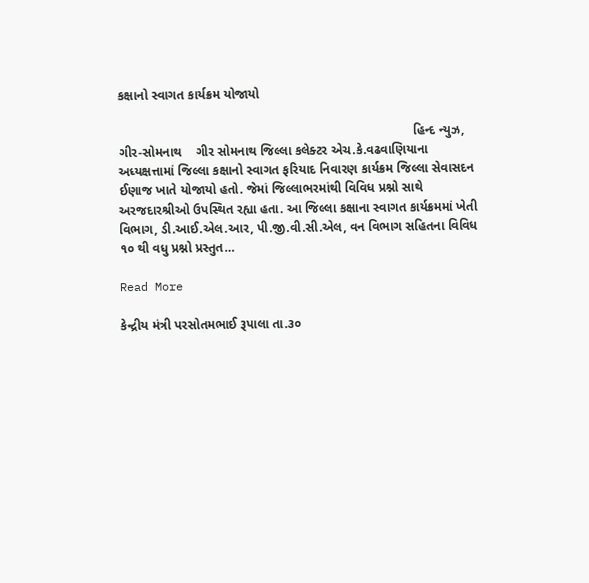કક્ષાનો સ્વાગત કાર્યક્રમ યોજાયો

                                                                                  હિન્દ ન્યુઝ, ગીર-સોમનાથ    ગીર સોમનાથ જિલ્લા કલેક્ટર એચ.કે.વઢવાણિયાના અધ્યક્ષત્તામાં જિલ્લા કક્ષાનો સ્વાગત ફરિયાદ નિવારણ કાર્યક્રમ જિલ્લા સેવાસદન ઈણાજ ખાતે યોજાયો હતો. જેમાં જિલ્લાભરમાંથી વિવિધ પ્રશ્નો સાથે અરજદારશ્રીઓ ઉપસ્થિત રહ્યા હતા. આ જિલ્લા કક્ષાના સ્વાગત કાર્યક્રમમાં ખેતી વિભાગ, ડી.આઈ.એલ.આર, પી.જી.વી.સી.એલ, વન વિભાગ સહિતના વિવિધ ૧૦ થી વધુ પ્રશ્નો પ્રસ્તુત…

Read More

કેન્દ્રીય મંત્રી પરસોતમભાઈ રૂપાલા તા.૩૦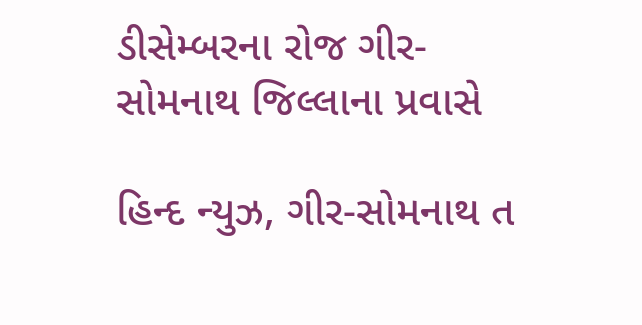ડીસેમ્બરના રોજ ગીર-સોમનાથ જિલ્લાના પ્રવાસે

હિન્દ ન્યુઝ, ગીર-સોમનાથ ત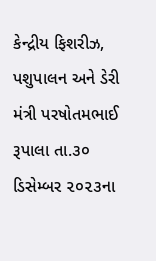કેન્દ્રીય ફિશરીઝ, પશુપાલન અને ડેરી મંત્રી પરષોતમભાઈ રૂપાલા તા.૩૦ ડિસેમ્બર ૨૦૨૩ના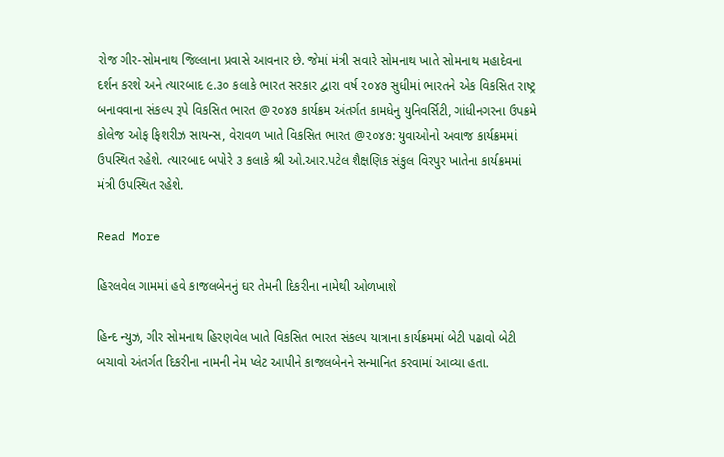રોજ ગીર-સોમનાથ જિલ્લાના પ્રવાસે આવનાર છે. જેમાં મંત્રી સવારે સોમનાથ ખાતે સોમનાથ મહાદેવના દર્શન કરશે અને ત્યારબાદ ૯.૩૦ કલાકે ભારત સરકાર દ્વારા વર્ષ ૨૦૪૭ સુધીમાં ભારતને એક વિકસિત રાષ્ટ્ર બનાવવાના સંકલ્પ રૂપે વિકસિત ભારત @૨૦૪૭ કાર્યક્રમ અંતર્ગત કામધેનુ યુનિવર્સિટી, ગાંધીનગરના ઉપક્રમે કોલેજ ઓફ ફિશરીઝ સાયન્સ, વેરાવળ ખાતે વિકસિત ભારત @૨૦૪૭: યુવાઓનો અવાજ કાર્યક્રમમાં ઉપસ્થિત રહેશે. ત્યારબાદ બપોરે ૩ કલાકે શ્રી ઓ.આર.પટેલ શૈક્ષણિક સંકુલ વિરપુર ખાતેના કાર્યક્રમમાં મંત્રી ઉપસ્થિત રહેશે.

Read More

હિરલવેલ ગામમાં હવે કાજલબેનનું ઘર તેમની દિકરીના નામેથી ઓળખાશે

હિન્દ ન્યુઝ, ગીર સોમનાથ હિરણવેલ ખાતે વિકસિત ભારત સંકલ્પ યાત્રાના કાર્યક્રમમાં બેટી પઢાવો બેટી બચાવો અંતર્ગત દિકરીના નામની નેમ પ્લેટ આપીને કાજલબેનને સન્માનિત કરવામાં આવ્યા હતા.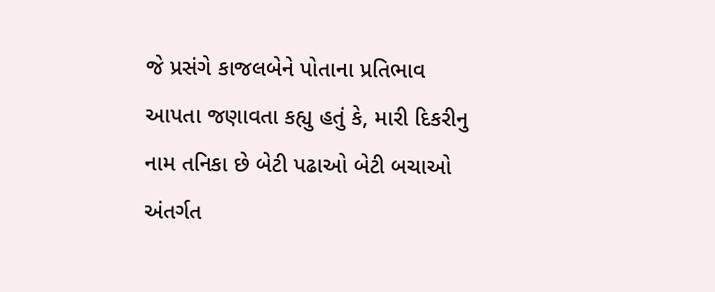જે પ્રસંગે કાજલબેને પોતાના પ્રતિભાવ આપતા જણાવતા કહ્યુ હતું કે, મારી દિકરીનુ નામ તનિકા છે બેટી પઢાઓ બેટી બચાઓ અંતર્ગત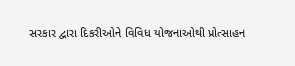સરકાર દ્વારા દિકરીઓને વિવિધ યોજનાઓથી પ્રોત્સાહન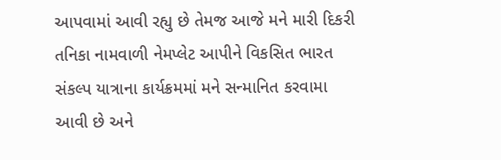આપવામાં આવી રહ્યુ છે તેમજ આજે મને મારી દિકરી તનિકા નામવાળી નેમપ્લેટ આપીને વિકસિત ભારત સંકલ્પ યાત્રાના કાર્યક્રમમાં મને સન્માનિત કરવામા આવી છે અને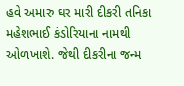હવે અમારુ ઘર મારી દીકરી તનિકા મહેશભાઈ કંડોરિયાના નામથી ઓળખાશે. જેથી દીકરીના જન્મ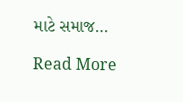માટે સમાજ…

Read More